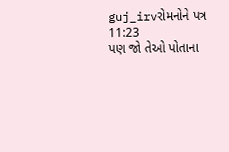guj_irvરોમનોને પત્ર 11:23
પણ જો તેઓ પોતાના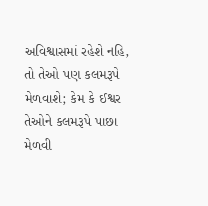અવિશ્વાસમાં રહેશે નહિ, તો તેઓ પણ કલમરૂપે મેળવાશે; કેમ કે ઈશ્વર તેઓને કલમરૂપે પાછા મેળવી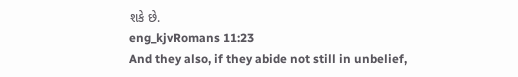શકે છે.
eng_kjvRomans 11:23
And they also, if they abide not still in unbelief,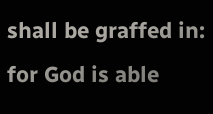shall be graffed in: for God is able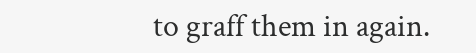to graff them in again.